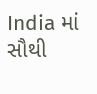India માં સૌથી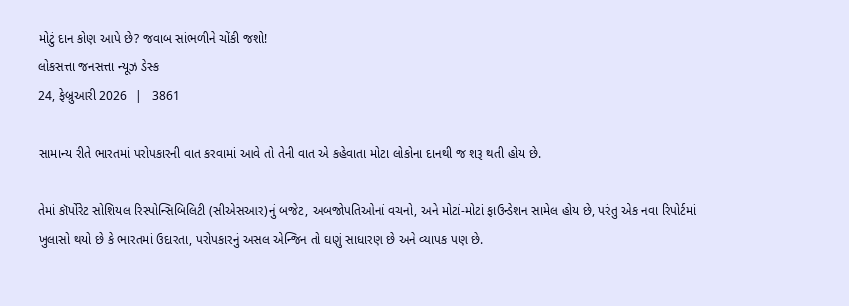મોટું દાન કોણ આપે છે? જવાબ સાંભળીને ચોંકી જશો!
લોકસત્તા જનસત્તા ન્યૂઝ ડેસ્ક
24, ફેબ્રુઆરી 2026  |   3861

સામાન્ય રીતે ભારતમાં પરોપકારની વાત કરવામાં આવે તો તેની વાત એ કહેવાતા મોટા લોકોના દાનથી જ શરૂ થતી હોય છે.

તેમાં કૉર્પોરેટ સોશિયલ રિસ્પોન્સિબિલિટી (સીએસઆર)નું બજેટ, અબજોપતિઓનાં વચનો, અને મોટાં-મોટાં ફાઉન્ડેશન સામેલ હોય છે, પરંતુ એક નવા રિપોર્ટમાં ખુલાસો થયો છે કે ભારતમાં ઉદારતા, પરોપકારનું અસલ એન્જિન તો ઘણું સાધારણ છે અને વ્યાપક પણ છે.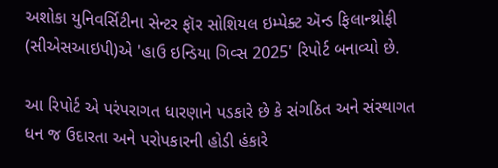અશોકા યુનિવર્સિટીના સેન્ટર ફૉર સોશિયલ ઇમ્પેક્ટ ઍન્ડ ફિલાન્થ્રોફી (સીએસઆઇપી)એ 'હાઉ ઇન્ડિયા ગિવ્સ 2025' રિપોર્ટ બનાવ્યો છે.

આ રિપોર્ટ એ પરંપરાગત ધારણાને પડકારે છે કે સંગઠિત અને સંસ્થાગત ધન જ ઉદારતા અને પરોપકારની હોડી હંકારે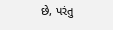છે, પરંતુ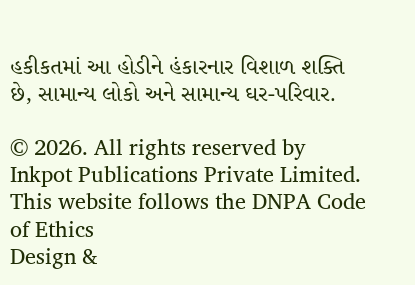હકીકતમાં આ હોડીને હંકારનાર વિશાળ શક્તિ છે, સામાન્ય લોકો અને સામાન્ય ઘર-પરિવાર.

© 2026. All rights reserved by Inkpot Publications Private Limited.
This website follows the DNPA Code of Ethics
Design &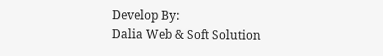Develop By:
Dalia Web & Soft Solution